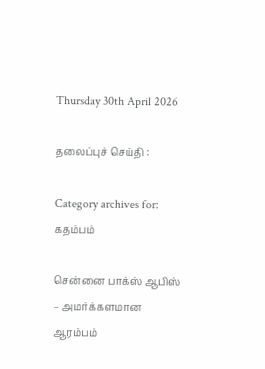Thursday 30th April 2026

தலைப்புச் செய்தி :

Category archives for: கதம்பம்

சென்னை பாக்ஸ் ஆபிஸ் – அமர்க்களமான ஆரம்பம்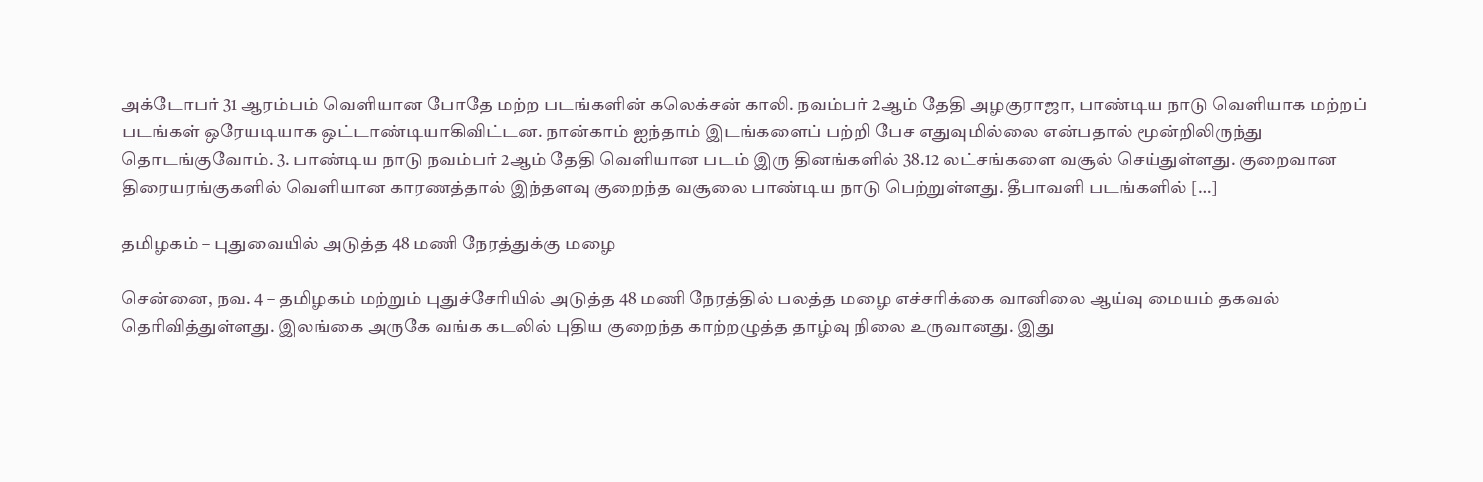அக்டோபர் 31 ஆரம்பம் வெளியான போதே மற்ற படங்களின் கலெக்சன் காலி. நவம்பர் 2ஆம் தேதி அழகுராஜா, பாண்டிய நாடு வெளியாக மற்றப் படங்கள் ஒரேயடியாக ஒட்டாண்டியாகிவிட்டன. நான்காம் ஐந்தாம் இடங்களைப் பற்றி பேச எதுவுமில்லை என்பதால் மூன்றிலிருந்து தொடங்குவோம். 3. பாண்டிய நாடு நவம்பர் 2ஆம் தேதி வெளியான படம் இரு தினங்களில் 38.12 லட்சங்களை வசூல் செய்துள்ளது. குறைவான திரையரங்குகளில் வெளியான காரணத்தால் இந்தளவு குறைந்த வசூலை பாண்டிய நாடு பெற்றுள்ளது. தீபாவளி படங்களில் […]

தமிழகம் – புதுவையில் அடுத்த 48 மணி நேரத்துக்கு மழை

சென்னை, நவ. 4 – தமிழகம் மற்றும் புதுச்சேரியில் அடுத்த 48 மணி நேரத்தில் பலத்த மழை எச்சரிக்கை வானிலை ஆய்வு மையம் தகவல்  தெரிவித்துள்ளது. இலங்கை அருகே வங்க கடலில் புதிய குறைந்த காற்றழுத்த தாழ்வு நிலை உருவானது. இது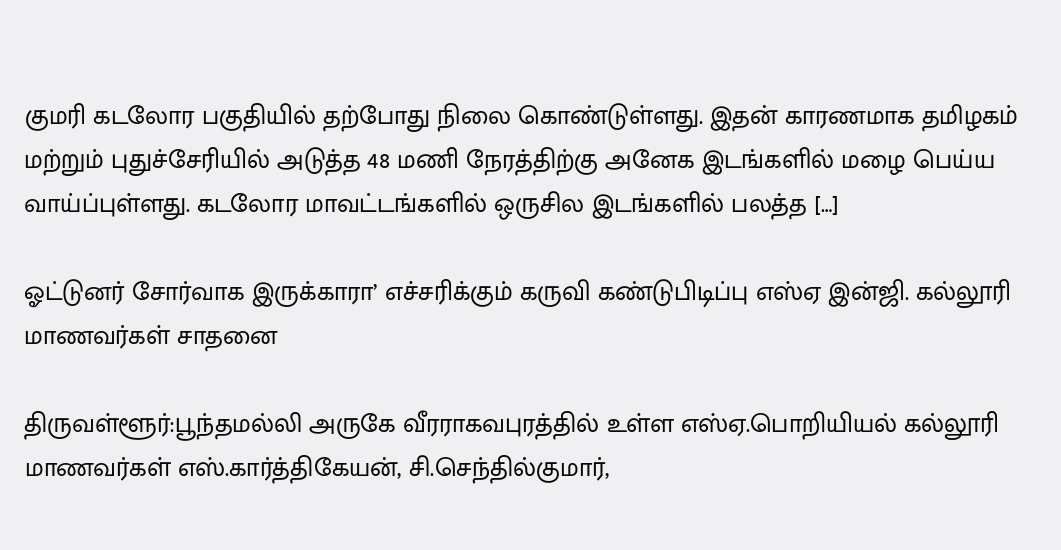குமரி கடலோர பகுதியில் தற்போது நிலை கொண்டுள்ளது. இதன் காரணமாக தமிழகம் மற்றும் புதுச்சேரியில் அடுத்த 48 மணி நேரத்திற்கு அனேக இடங்களில் மழை பெய்ய வாய்ப்புள்ளது. கடலோர மாவட்டங்களில் ஒருசில இடங்களில் பலத்த […]

ஓட்டுனர் சோர்வாக இருக்காரா’ எச்சரிக்கும் கருவி கண்டுபிடிப்பு எஸ்ஏ இன்ஜி. கல்லூரி மாணவர்கள் சாதனை

திருவள்ளூர்:பூந்தமல்லி அருகே வீரராகவபுரத்தில் உள்ள எஸ்ஏ.பொறியியல் கல்லூரி மாணவர்கள் எஸ்.கார்த்திகேயன், சி.செந்தில்குமார்,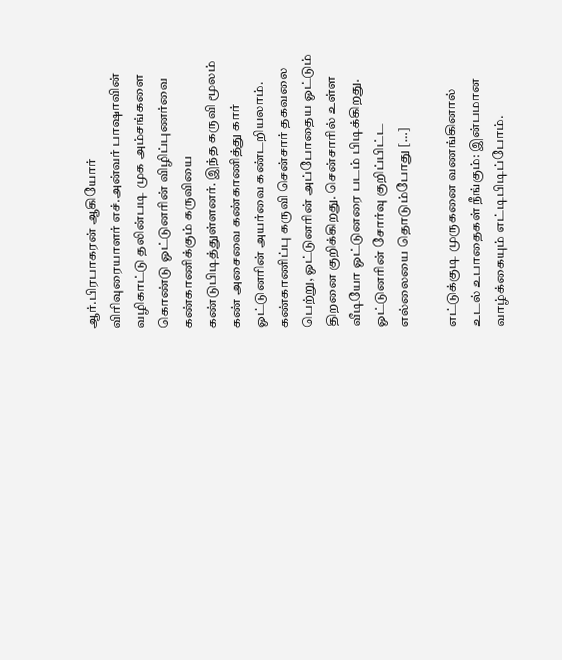ஆர்.பிரபாகரன் ஆகியோர் விரிவுரையாளர் எச்.அன்வர் பாஷாவின் வழிகாட்டு தலின்படி முக அம்சங்களை கொண்டு ஓட்டுனரின் விழிப்புணர்வை கண்காணிக்கும் கருவியை கண்டுபிடித்துள்ளனர். இந்த கருவி மூலம் கண் அசைவை கண்காணித்து கார் ஓட்டுனரின் அயர்வை கண்டறியலாம். கண்காணிப்பு கருவி சென்சார் தகவலை பெற்று, ஓட்டுனரின் அப்போதைய ஓட்டும் திறனை குறிக்கிறது. சென்சாரில் உள்ள வீடியோ ஓட்டுனரை படம் பிடிக்கிறது. ஓட்டுனரின் சோர்வு குறிப்பிட்ட எல்லையை தொடும்போது […]

எட்டுக்குடி முருகனை வணங்கினால் உடல் உபாதைகள் நீங்கும்: இன்பமான வாழ்க்கையும் எட்டிபிடிப்போம்.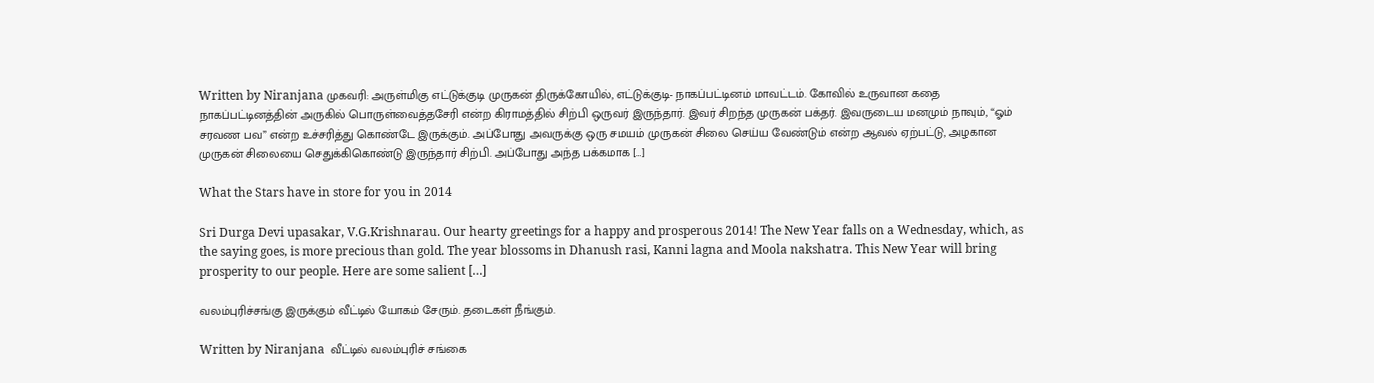Written by Niranjana முகவரி: அருள்மிகு எட்டுக்குடி முருகன் திருக்கோயில், எட்டுக்குடி- நாகப்பட்டினம் மாவட்டம். கோவில் உருவான கதை  நாகப்பட்டினத்தின் அருகில் பொருள்வைத்தசேரி என்ற கிராமத்தில் சிற்பி ஒருவர் இருந்தார். இவர் சிறந்த முருகன் பக்தர். இவருடைய மனமும் நாவும், “ஓம் சரவண பவ” என்ற உச்சரித்து கொண்டே இருக்கும். அப்போது அவருக்கு ஒரு சமயம் முருகன் சிலை செய்ய வேண்டும் என்ற ஆவல் ஏற்பட்டு, அழகான முருகன் சிலையை செதுக்கிகொண்டு இருந்தார் சிற்பி. அப்போது அந்த பக்கமாக […]

What the Stars have in store for you in 2014

Sri Durga Devi upasakar, V.G.Krishnarau. Our hearty greetings for a happy and prosperous 2014! The New Year falls on a Wednesday, which, as the saying goes, is more precious than gold. The year blossoms in Dhanush rasi, Kanni lagna and Moola nakshatra. This New Year will bring prosperity to our people. Here are some salient […]

வலம்புரிச்சங்கு இருக்கும் வீட்டில் யோகம் சேரும். தடைகள் நீங்கும்.

Written by Niranjana  வீட்டில் வலம்புரிச் சங்கை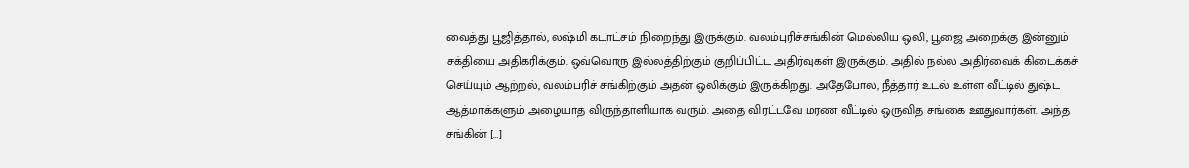வைத்து பூஜித்தால், லஷ்மி கடாட்சம் நிறைந்து இருக்கும். வலம்புரிச்சங்கின் மெல்லிய ஒலி, பூஜை அறைக்கு இன்னும் சக்தியை அதிகரிக்கும். ஒவ்வொரு இல்லத்திற்கும் குறிப்பிட்ட அதிர்வுகள் இருக்கும். அதில் நல்ல அதிர்வைக் கிடைக்கச் செய்யும் ஆற்றல், வலம்பரிச் சங்கிற்கும் அதன் ஒலிக்கும் இருக்கிறது. அதேபோல, நீத்தார் உடல் உள்ள வீட்டில் துஷ்ட ஆத்மாக்களும் அழையாத விருந்தாளியாக வரும். அதை விரட்டவே மரண வீட்டில் ஒருவித சங்கை ஊதுவார்கள். அந்த சங்கின் […]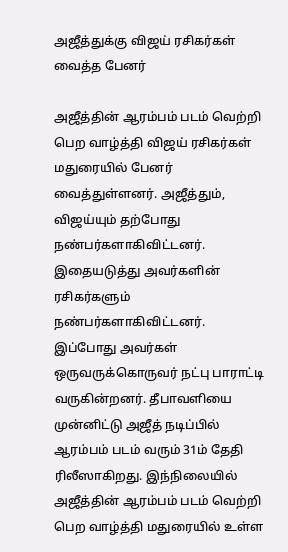அஜீத்துக்கு விஜய் ரசிகர்கள் வைத்த பேனர்

அஜீத்தின் ஆரம்பம் படம் வெற்றி பெற வாழ்த்தி விஜய் ரசிகர்கள் மதுரையில் பேனர் வைத்துள்ளனர். அஜீத்தும், விஜய்யும் தற்போது நண்பர்களாகிவிட்டனர். இதையடுத்து அவர்களின் ரசிகர்களும் நண்பர்களாகிவிட்டனர். இப்போது அவர்கள் ஒருவருக்கொருவர் நட்பு பாராட்டி வருகின்றனர். தீபாவளியை முன்னிட்டு அஜீத் நடிப்பில் ஆரம்பம் படம் வரும் 31ம் தேதி ரிலீஸாகிறது. இந்நிலையில் அஜீத்தின் ஆரம்பம் படம் வெற்றி பெற வாழ்த்தி மதுரையில் உள்ள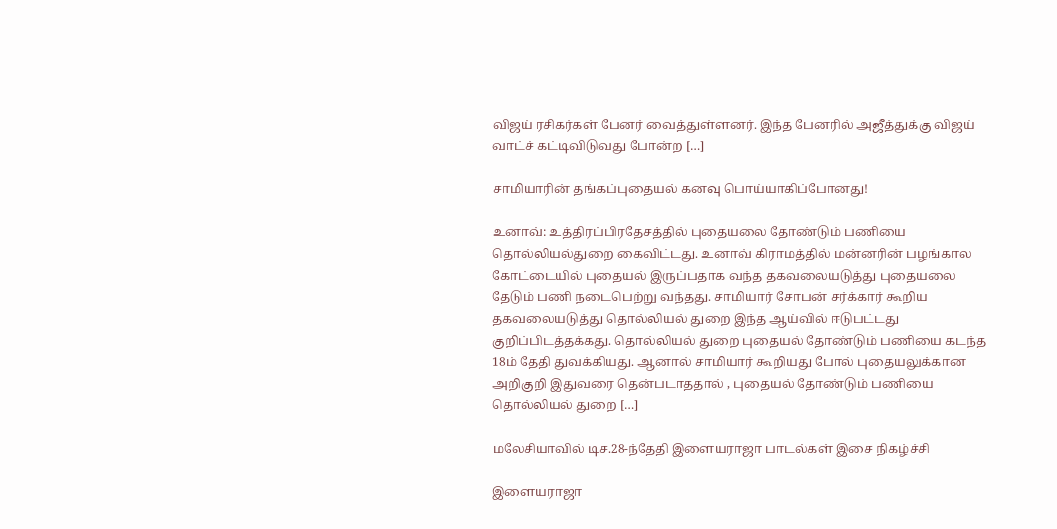விஜய் ரசிகர்கள் பேனர் வைத்துள்ளனர். இந்த பேனரில் அஜீத்துக்கு விஜய் வாட்ச் கட்டிவிடுவது போன்ற […]

சாமியாரின் தங்கப்புதையல் கனவு பொய்யாகிப்போனது!

உனாவ்: உத்திரப்பிரதேசத்தில் புதையலை தோண்டும் பணியை தொல்லியல்துறை கைவிட்டது. உனாவ் கிராமத்தில் மன்னரின் பழங்கால கோட்டையில் புதையல் இருப்பதாக வந்த தகவலையடுத்து புதையலை தேடும் பணி நடைபெற்று வந்தது. சாமியார் சோபன் சர்க்கார் கூறிய தகவலையடுத்து தொல்லியல் துறை இந்த ஆய்வில் ஈடுபட்டது குறிப்பிடத்தக்கது. தொல்லியல் துறை புதையல் தோண்டும் பணியை கடந்த 18ம் தேதி துவக்கியது. ஆனால் சாமியார் கூறியது போல் புதையலுக்கான அறிகுறி இதுவரை தென்படாததால் , புதையல் தோண்டும் பணியை தொல்லியல் துறை […]

மலேசியாவில் டிச.28-ந்தேதி இளையராஜா பாடல்கள் இசை நிகழ்ச்சி

இளையராஜா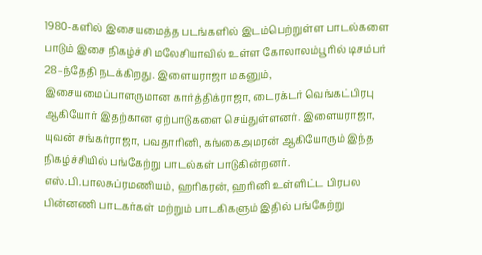1980-களில் இசையமைத்த படங்களில் இடம்பெற்றுள்ள பாடல்களை பாடும் இசை நிகழ்ச்சி மலேசியாவில் உள்ள கோலாலம்பூரில் டிசம்பர் 28–ந்தேதி நடக்கிறது. இளையராஜா மகனும், இசையமைப்பாளருமான கார்த்திக்ராஜா, டைரக்டர் வெங்கட்பிரபு ஆகியோர் இதற்கான ஏற்பாடுகளை செய்துள்ளனர். இளையராஜா, யுவன் சங்கர்ராஜா, பவதாரினி, கங்கைஅமரன் ஆகியோரும் இந்த நிகழ்ச்சியில் பங்கேற்று பாடல்கள் பாடுகின்றனர். எஸ்.பி.பாலசுப்ரமணியம், ஹரிகரன், ஹரினி உள்ளிட்ட பிரபல பின்னணி பாடகர்கள் மற்றும் பாடகிகளும் இதில் பங்கேற்று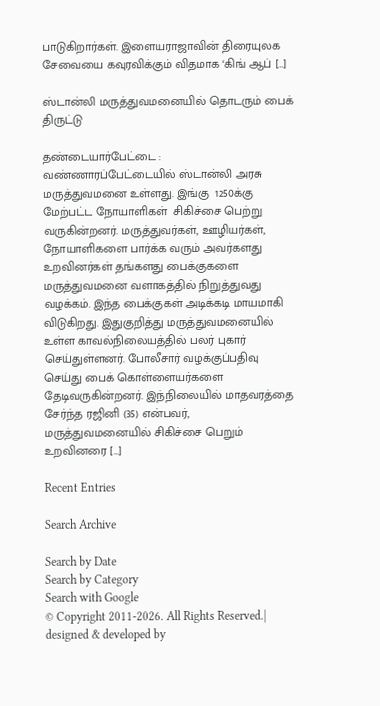பாடுகிறார்கள். இளையராஜாவின் திரையுலக சேவையை கவுரவிக்கும் விதமாக ‘கிங் ஆப் […]

ஸ்டான்லி மருத்துவமனையில் தொடரும் பைக் திருட்டு

தண்டையார்பேட்டை : வண்ணாரப்பேட்டையில் ஸ்டான்லி அரசு மருத்துவமனை உள்ளது. இங்கு  1250க்கு மேற்பட்ட நோயாளிகள்  சிகிச்சை பெற்று வருகின்றனர். மருத்துவர்கள், ஊழியர்கள், நோயாளிகளை பார்க்க வரும் அவர்களது உறவினர்கள் தங்களது பைக்குகளை மருத்துவமனை வளாகத்தில் நிறுத்துவது வழக்கம். இந்த பைக்குகள் அடிக்கடி மாயமாகி விடுகிறது. இதுகுறித்து மருத்துவமனையில் உள்ள காவல்நிலையத்தில் பலர் புகார் செய்துள்ளனர். போலீசார் வழக்குப்பதிவு செய்து பைக் கொள்ளையர்களை தேடிவருகின்றனர். இந்நிலையில் மாதவரத்தை சேர்ந்த ரஜினி (35) என்பவர், மருத்துவமனையில் சிகிச்சை பெறும் உறவினரை […]

Recent Entries

Search Archive

Search by Date
Search by Category
Search with Google
© Copyright 2011-2026. All Rights Reserved.| designed & developed by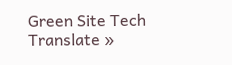Green Site Tech
Translate »